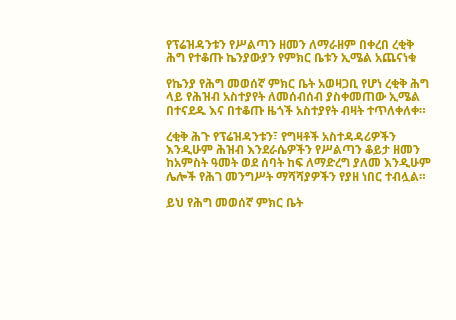የፕሬዝዳንቱን የሥልጣን ዘመን ለማራዘም በቀረበ ረቂቅ ሕግ የተቆጡ ኬንያውያን የምክር ቤቱን ኢሜል አጨናነቁ

የኬንያ የሕግ መወሰኛ ምክር ቤት አወዛጋቢ የሆነ ረቂቅ ሕግ ላይ የሕዝብ አስተያየት ለመሰብሰብ ያስቀመጠው ኢሜል በተናደዱ እና በተቆጡ ዜጎች አስተያየት ብዛት ተጥለቀለቀ።

ረቂቅ ሕጉ የፕሬዝዳንቱን፣ የግዛቶች አስተዳዳሪዎችን እንዲሁም ሕዝብ እንደራሴዎችን የሥልጣን ቆይታ ዘመን ከአምስት ዓመት ወደ ሰባት ከፍ ለማድረግ ያለመ እንዲሁም ሌሎች የሕገ መንግሥት ማሻሻያዎችን የያዘ ነበር ተብሏል።

ይህ የሕግ መወሰኛ ምክር ቤት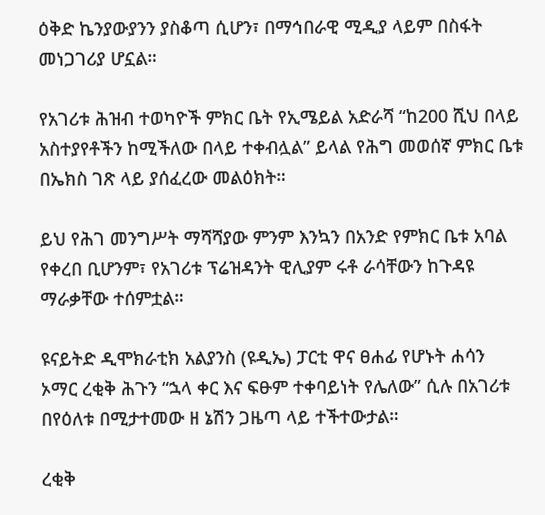ዕቅድ ኬንያውያንን ያስቆጣ ሲሆን፣ በማኅበራዊ ሚዲያ ላይም በስፋት መነጋገሪያ ሆኗል።

የአገሪቱ ሕዝብ ተወካዮች ምክር ቤት የኢሜይል አድራሻ “ከ200 ሺህ በላይ አስተያየቶችን ከሚችለው በላይ ተቀብሏል” ይላል የሕግ መወሰኛ ምክር ቤቱ በኤክስ ገጽ ላይ ያሰፈረው መልዕክት።

ይህ የሕገ መንግሥት ማሻሻያው ምንም እንኳን በአንድ የምክር ቤቱ አባል የቀረበ ቢሆንም፣ የአገሪቱ ፕሬዝዳንት ዊሊያም ሩቶ ራሳቸውን ከጉዳዩ ማራቃቸው ተሰምቷል።

ዩናይትድ ዲሞክራቲክ አልያንስ (ዩዲኤ) ፓርቲ ዋና ፀሐፊ የሆኑት ሐሳን ኦማር ረቂቅ ሕጉን “ኋላ ቀር እና ፍፁም ተቀባይነት የሌለው” ሲሉ በአገሪቱ በየዕለቱ በሚታተመው ዘ ኔሽን ጋዜጣ ላይ ተችተውታል።

ረቂቅ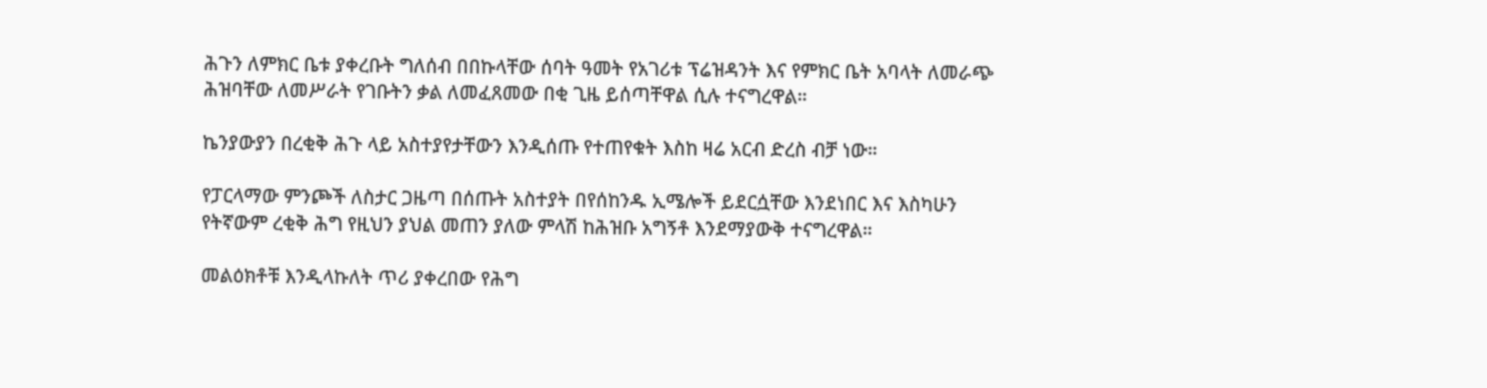ሕጉን ለምክር ቤቱ ያቀረቡት ግለሰብ በበኩላቸው ሰባት ዓመት የአገሪቱ ፕሬዝዳንት እና የምክር ቤት አባላት ለመራጭ ሕዝባቸው ለመሥራት የገቡትን ቃል ለመፈጸመው በቂ ጊዜ ይሰጣቸዋል ሲሉ ተናግረዋል።

ኬንያውያን በረቂቅ ሕጉ ላይ አስተያየታቸውን እንዲሰጡ የተጠየቁት እስከ ዛሬ አርብ ድረስ ብቻ ነው።

የፓርላማው ምንጮች ለስታር ጋዜጣ በሰጡት አስተያት በየሰከንዱ ኢሜሎች ይደርሷቸው እንደነበር እና እስካሁን የትኛውም ረቂቅ ሕግ የዚህን ያህል መጠን ያለው ምላሽ ከሕዝቡ አግኝቶ እንደማያውቅ ተናግረዋል።

መልዕክቶቹ እንዲላኩለት ጥሪ ያቀረበው የሕግ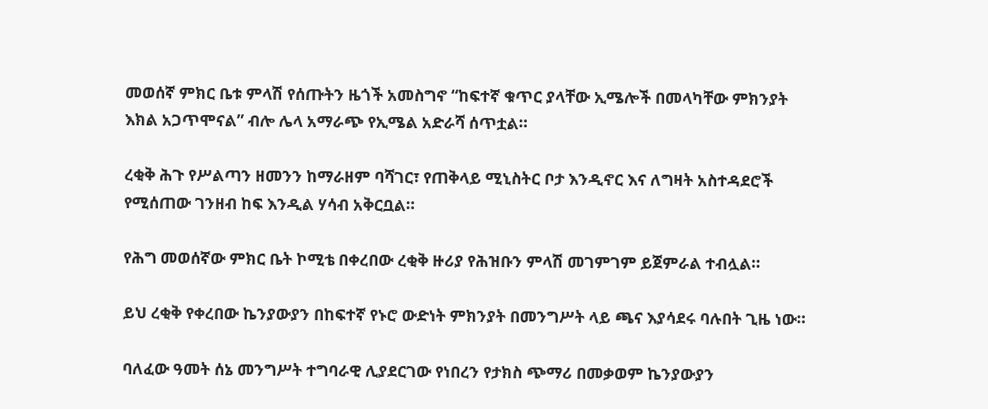መወሰኛ ምክር ቤቱ ምላሽ የሰጡትን ዜጎች አመስግኖ “ከፍተኛ ቁጥር ያላቸው ኢሜሎች በመላካቸው ምክንያት እክል አጋጥሞናል” ብሎ ሌላ አማራጭ የኢሜል አድራሻ ሰጥቷል።

ረቂቅ ሕጉ የሥልጣን ዘመንን ከማራዘም ባሻገር፣ የጠቅላይ ሚኒስትር ቦታ እንዲኖር እና ለግዛት አስተዳደሮች የሚሰጠው ገንዘብ ከፍ እንዲል ሃሳብ አቅርቧል።

የሕግ መወሰኛው ምክር ቤት ኮሚቴ በቀረበው ረቂቅ ዙሪያ የሕዝቡን ምላሽ መገምገም ይጀምራል ተብሏል።

ይህ ረቂቅ የቀረበው ኬንያውያን በከፍተኛ የኑሮ ውድነት ምክንያት በመንግሥት ላይ ጫና እያሳደሩ ባሉበት ጊዜ ነው።

ባለፈው ዓመት ሰኔ መንግሥት ተግባራዊ ሊያደርገው የነበረን የታክስ ጭማሪ በመቃወም ኬንያውያን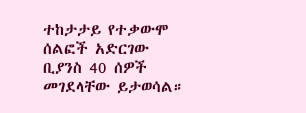ተከታታይ የተቃውሞ ሰልፎች አድርገው ቢያንስ 40 ሰዎች መገደላቸው ይታወሳል።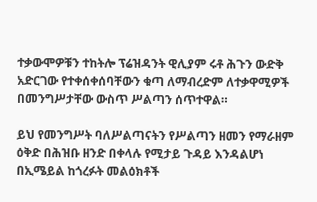ተቃውሞዎቹን ተከትሎ ፕሬዝዳንት ዊሊያም ሩቶ ሕጉን ውድቅ አድርገው የተቀሰቀሰባቸውን ቁጣ ለማብረድም ለተቃዋሚዎች በመንግሥታቸው ውስጥ ሥልጣን ሰጥተዋል።

ይህ የመንግሥት ባለሥልጣናትን የሥልጣን ዘመን የማራዘም ዕቅድ በሕዝቡ ዘንድ በቀላሉ የሚታይ ጉዳይ እንዳልሆነ በኢሜይል ከጎረፉት መልዕክቶች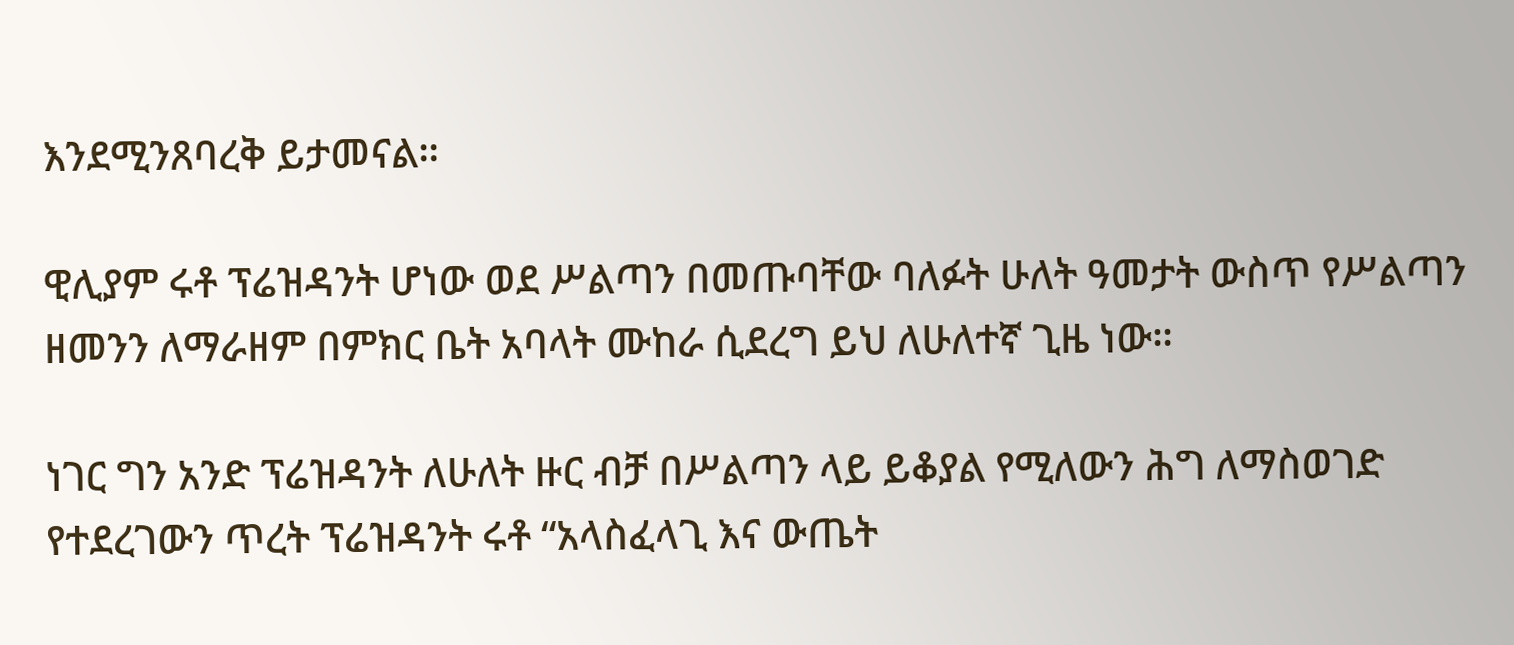እንደሚንጸባረቅ ይታመናል።

ዊሊያም ሩቶ ፕሬዝዳንት ሆነው ወደ ሥልጣን በመጡባቸው ባለፉት ሁለት ዓመታት ውስጥ የሥልጣን ዘመንን ለማራዘም በምክር ቤት አባላት ሙከራ ሲደረግ ይህ ለሁለተኛ ጊዜ ነው።

ነገር ግን አንድ ፕሬዝዳንት ለሁለት ዙር ብቻ በሥልጣን ላይ ይቆያል የሚለውን ሕግ ለማስወገድ የተደረገውን ጥረት ፕሬዝዳንት ሩቶ “አላስፈላጊ እና ውጤት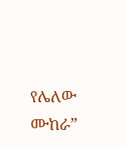የሌለው ሙከራ”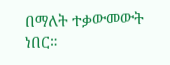በማለት ተቃውመውት ነበር።